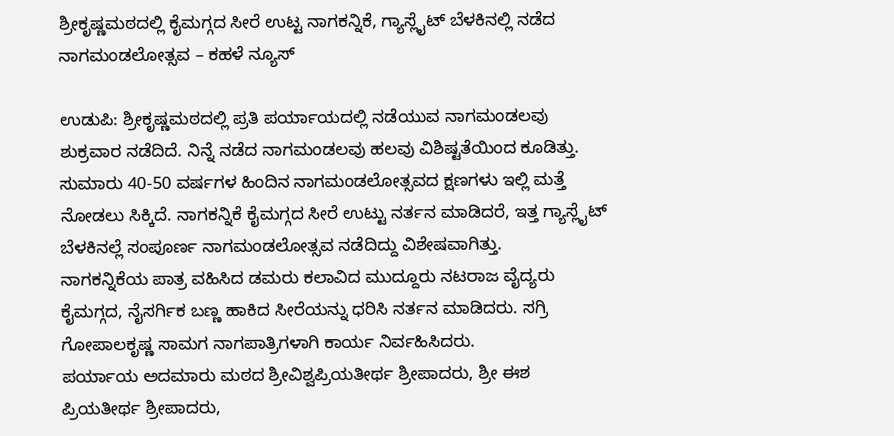ಶ್ರೀಕೃಷ್ಣಮಠದಲ್ಲಿ ಕೈಮಗ್ಗದ ಸೀರೆ ಉಟ್ಟ ನಾಗಕನ್ನಿಕೆ, ಗ್ಯಾಸ್ಲೈಟ್ ಬೆಳಕಿನಲ್ಲಿ ನಡೆದ ನಾಗಮಂಡಲೋತ್ಸವ – ಕಹಳೆ ನ್ಯೂಸ್

ಉಡುಪಿ: ಶ್ರೀಕೃಷ್ಣಮಠದಲ್ಲಿ ಪ್ರತಿ ಪರ್ಯಾಯದಲ್ಲಿ ನಡೆಯುವ ನಾಗಮಂಡಲವು ಶುಕ್ರವಾರ ನಡೆದಿದೆ. ನಿನ್ನೆ ನಡೆದ ನಾಗಮಂಡಲವು ಹಲವು ವಿಶಿಷ್ಟತೆಯಿಂದ ಕೂಡಿತ್ತು. ಸುಮಾರು 40-50 ವರ್ಷಗಳ ಹಿಂದಿನ ನಾಗಮಂಡಲೋತ್ಸವದ ಕ್ಷಣಗಳು ಇಲ್ಲಿ ಮತ್ತೆ ನೋಡಲು ಸಿಕ್ಕಿದೆ. ನಾಗಕನ್ನಿಕೆ ಕೈಮಗ್ಗದ ಸೀರೆ ಉಟ್ಟು ನರ್ತನ ಮಾಡಿದರೆ, ಇತ್ತ ಗ್ಯಾಸ್ಲೈಟ್ ಬೆಳಕಿನಲ್ಲೆ ಸಂಪೂರ್ಣ ನಾಗಮಂಡಲೋತ್ಸವ ನಡೆದಿದ್ದು ವಿಶೇಷವಾಗಿತ್ತು.
ನಾಗಕನ್ನಿಕೆಯ ಪಾತ್ರ ವಹಿಸಿದ ಡಮರು ಕಲಾವಿದ ಮುದ್ದೂರು ನಟರಾಜ ವೈದ್ಯರು ಕೈಮಗ್ಗದ, ನೈಸರ್ಗಿಕ ಬಣ್ಣ ಹಾಕಿದ ಸೀರೆಯನ್ನು ಧರಿಸಿ ನರ್ತನ ಮಾಡಿದರು. ಸಗ್ರಿ ಗೋಪಾಲಕೃಷ್ಣ ಸಾಮಗ ನಾಗಪಾತ್ರಿಗಳಾಗಿ ಕಾರ್ಯ ನಿರ್ವಹಿಸಿದರು.
ಪರ್ಯಾಯ ಅದಮಾರು ಮಠದ ಶ್ರೀವಿಶ್ವಪ್ರಿಯತೀರ್ಥ ಶ್ರೀಪಾದರು, ಶ್ರೀ ಈಶ ಪ್ರಿಯತೀರ್ಥ ಶ್ರೀಪಾದರು,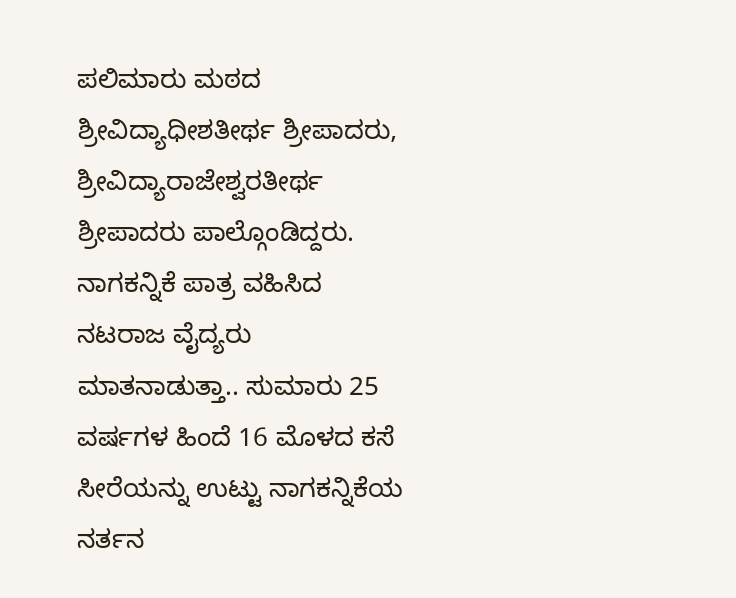ಪಲಿಮಾರು ಮಠದ ಶ್ರೀವಿದ್ಯಾಧೀಶತೀರ್ಥ ಶ್ರೀಪಾದರು, ಶ್ರೀವಿದ್ಯಾರಾಜೇಶ್ವರತೀರ್ಥ ಶ್ರೀಪಾದರು ಪಾಲ್ಗೊಂಡಿದ್ದರು.
ನಾಗಕನ್ನಿಕೆ ಪಾತ್ರ ವಹಿಸಿದ ನಟರಾಜ ವೈದ್ಯರು ಮಾತನಾಡುತ್ತಾ.. ಸುಮಾರು 25 ವರ್ಷಗಳ ಹಿಂದೆ 16 ಮೊಳದ ಕಸೆ ಸೀರೆಯನ್ನು ಉಟ್ಟು ನಾಗಕನ್ನಿಕೆಯ ನರ್ತನ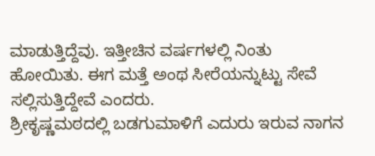ಮಾಡುತ್ತಿದ್ದೆವು. ಇತ್ತೀಚಿನ ವರ್ಷಗಳಲ್ಲಿ ನಿಂತು ಹೋಯಿತು. ಈಗ ಮತ್ತೆ ಅಂಥ ಸೀರೆಯನ್ನುಟ್ಟು ಸೇವೆ ಸಲ್ಲಿಸುತ್ತಿದ್ದೇವೆ ಎಂದರು.
ಶ್ರೀಕೃಷ್ಣಮಠದಲ್ಲಿ ಬಡಗುಮಾಳಿಗೆ ಎದುರು ಇರುವ ನಾಗನ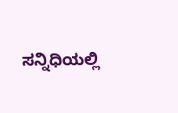ಸನ್ನಿಧಿಯಲ್ಲಿ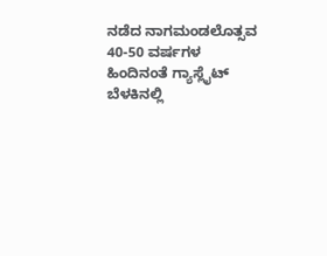ನಡೆದ ನಾಗಮಂಡಲೊತ್ಸವ 40-50 ವರ್ಷಗಳ ಹಿಂದಿನಂತೆ ಗ್ಯಾಸ್ಲೈಟ್ ಬೆಳಕಿನಲ್ಲಿ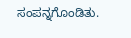ಸಂಪನ್ನಗೊಂಡಿತು.